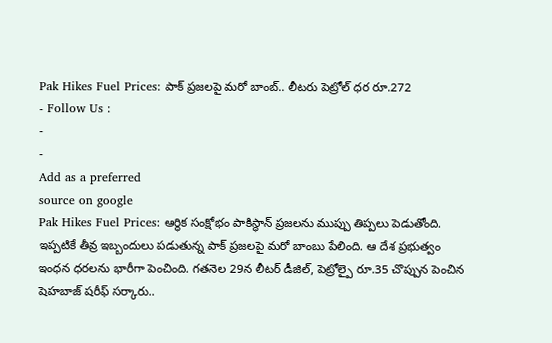Pak Hikes Fuel Prices: పాక్ ప్రజలపై మరో బాంబ్.. లీటరు పెట్రోల్ ధర రూ.272
- Follow Us :
-
-
Add as a preferred
source on google
Pak Hikes Fuel Prices: ఆర్థిక సంక్షోభం పాకిస్థాన్ ప్రజలను ముప్పు తిప్పలు పెడుతోంది. ఇప్పటికే తీవ్ర ఇబ్బందులు పడుతున్న పాక్ ప్రజలపై మరో బాంబు పేలింది. ఆ దేశ ప్రభుత్వం ఇంధన ధరలను భారీగా పెంచింది. గతనెల 29న లీటర్ డీజిల్, పెట్రోల్పై రూ.35 చొప్పున పెంచిన షెహబాజ్ షరీఫ్ సర్కారు..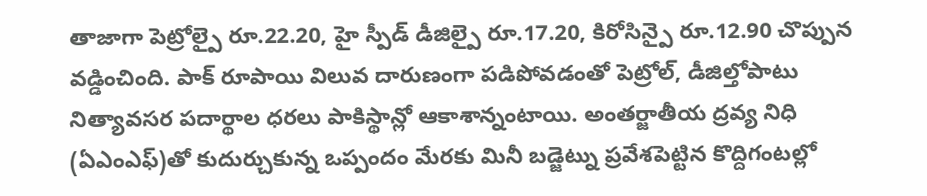తాజాగా పెట్రోల్పై రూ.22.20, హై స్పీడ్ డీజిల్పై రూ.17.20, కిరోసిన్పై రూ.12.90 చొప్పున వడ్డించింది. పాక్ రూపాయి విలువ దారుణంగా పడిపోవడంతో పెట్రోల్, డీజిల్తోపాటు నిత్యావసర పదార్థాల ధరలు పాకిస్థాన్లో ఆకాశాన్నంటాయి. అంతర్జాతీయ ద్రవ్య నిధి (ఏఎంఎఫ్)తో కుదుర్చుకున్న ఒప్పందం మేరకు మినీ బడ్జెట్ను ప్రవేశపెట్టిన కొద్దిగంటల్లో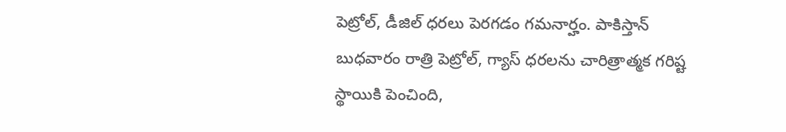పెట్రోల్, డీజిల్ ధరలు పెరగడం గమనార్హం. పాకిస్తాన్ బుధవారం రాత్రి పెట్రోల్, గ్యాస్ ధరలను చారిత్రాత్మక గరిష్ట స్థాయికి పెంచింది,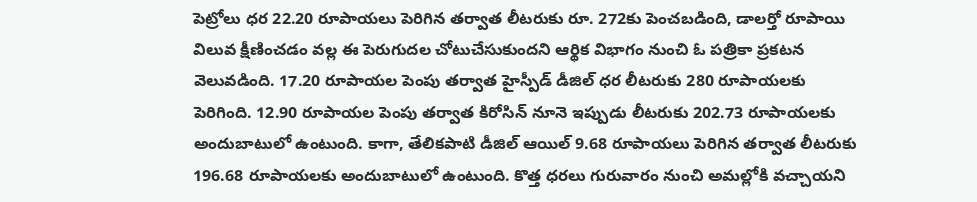పెట్రోలు ధర 22.20 రూపాయలు పెరిగిన తర్వాత లీటరుకు రూ. 272కు పెంచబడింది, డాలర్తో రూపాయి విలువ క్షీణించడం వల్ల ఈ పెరుగుదల చోటుచేసుకుందని ఆర్థిక విభాగం నుంచి ఓ పత్రికా ప్రకటన వెలువడింది. 17.20 రూపాయల పెంపు తర్వాత హైస్పీడ్ డీజిల్ ధర లీటరుకు 280 రూపాయలకు పెరిగింది. 12.90 రూపాయల పెంపు తర్వాత కిరోసిన్ నూనె ఇప్పుడు లీటరుకు 202.73 రూపాయలకు అందుబాటులో ఉంటుంది. కాగా, తేలికపాటి డీజిల్ ఆయిల్ 9.68 రూపాయలు పెరిగిన తర్వాత లీటరుకు 196.68 రూపాయలకు అందుబాటులో ఉంటుంది. కొత్త ధరలు గురువారం నుంచి అమల్లోకి వచ్చాయని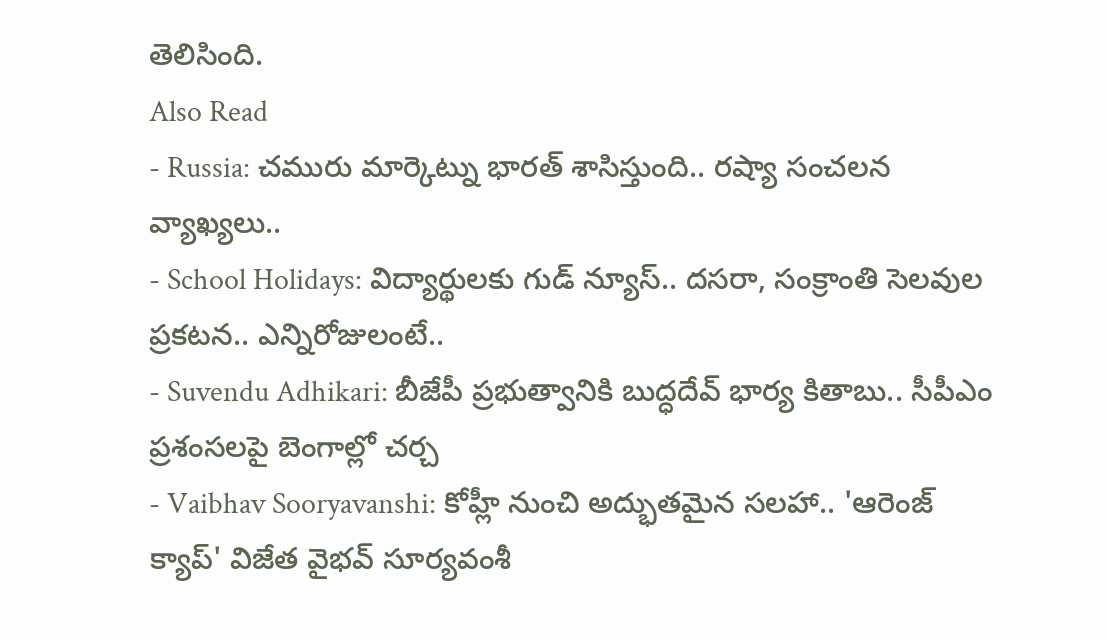తెలిసింది.
Also Read
- Russia: చమురు మార్కెట్ను భారత్ శాసిస్తుంది.. రష్యా సంచలన వ్యాఖ్యలు..
- School Holidays: విద్యార్థులకు గుడ్ న్యూస్.. దసరా, సంక్రాంతి సెలవుల ప్రకటన.. ఎన్నిరోజులంటే..
- Suvendu Adhikari: బీజేపీ ప్రభుత్వానికి బుద్ధదేవ్ భార్య కితాబు.. సీపీఎం ప్రశంసలపై బెంగాల్లో చర్చ
- Vaibhav Sooryavanshi: కోహ్లీ నుంచి అద్భుతమైన సలహా.. 'ఆరెంజ్ క్యాప్' విజేత వైభవ్ సూర్యవంశీ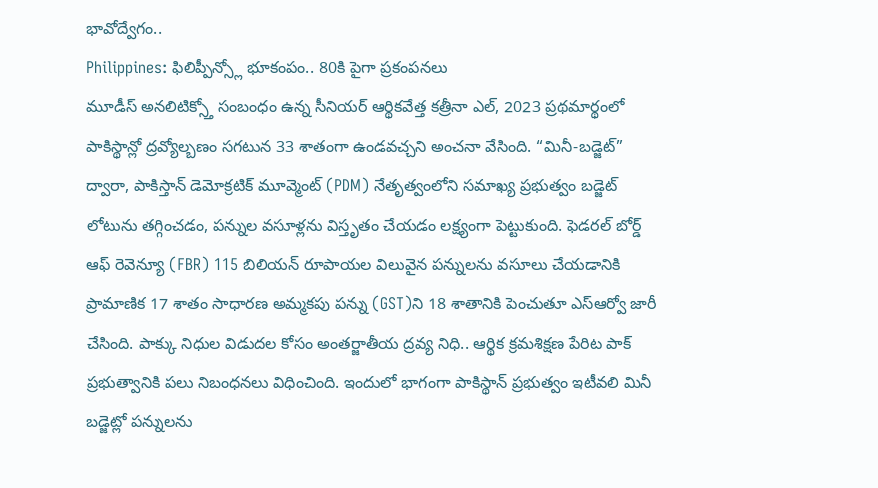భావోద్వేగం..
Philippines: ఫిలిప్పీన్స్లో భూకంపం.. 80కి పైగా ప్రకంపనలు
మూడీస్ అనలిటిక్స్తో సంబంధం ఉన్న సీనియర్ ఆర్థికవేత్త కత్రీనా ఎల్, 2023 ప్రథమార్థంలో పాకిస్థాన్లో ద్రవ్యోల్బణం సగటున 33 శాతంగా ఉండవచ్చని అంచనా వేసింది. “మినీ-బడ్జెట్” ద్వారా, పాకిస్తాన్ డెమోక్రటిక్ మూవ్మెంట్ (PDM) నేతృత్వంలోని సమాఖ్య ప్రభుత్వం బడ్జెట్ లోటును తగ్గించడం, పన్నుల వసూళ్లను విస్తృతం చేయడం లక్ష్యంగా పెట్టుకుంది. ఫెడరల్ బోర్డ్ ఆఫ్ రెవెన్యూ (FBR) 115 బిలియన్ రూపాయల విలువైన పన్నులను వసూలు చేయడానికి ప్రామాణిక 17 శాతం సాధారణ అమ్మకపు పన్ను (GST)ని 18 శాతానికి పెంచుతూ ఎస్ఆర్వో జారీ చేసింది. పాక్కు నిధుల విడుదల కోసం అంతర్జాతీయ ద్రవ్య నిధి.. ఆర్థిక క్రమశిక్షణ పేరిట పాక్ ప్రభుత్వానికి పలు నిబంధనలు విధించింది. ఇందులో భాగంగా పాకిస్థాన్ ప్రభుత్వం ఇటీవలి మినీ బడ్జెట్లో పన్నులను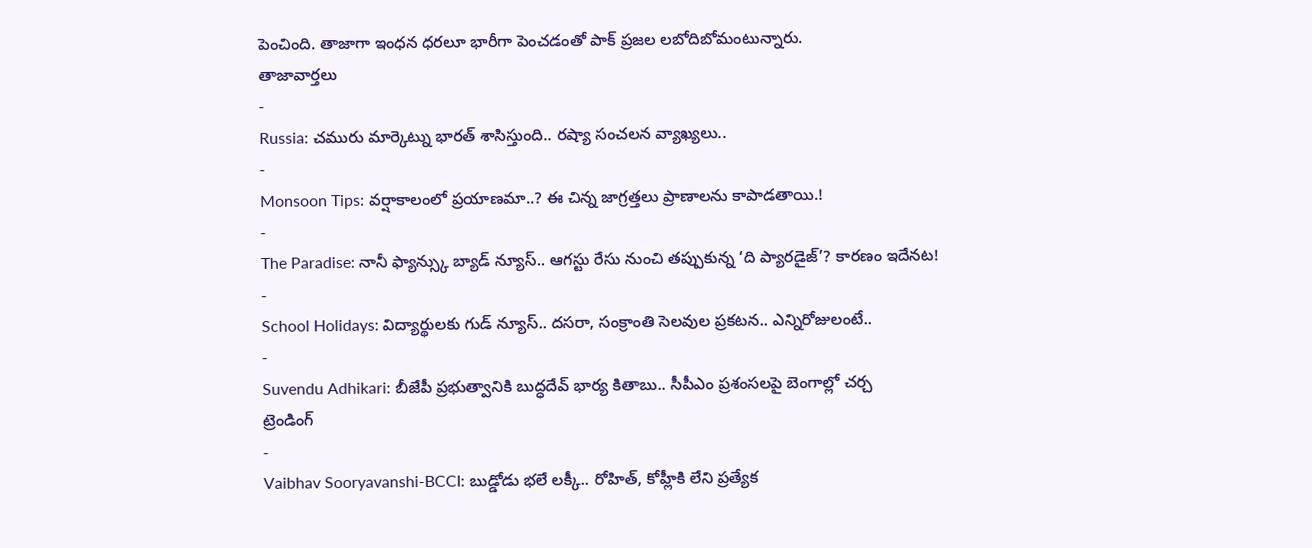పెంచింది. తాజాగా ఇంధన ధరలూ భారీగా పెంచడంతో పాక్ ప్రజల లబోదిబోమంటున్నారు.
తాజావార్తలు
-
Russia: చమురు మార్కెట్ను భారత్ శాసిస్తుంది.. రష్యా సంచలన వ్యాఖ్యలు..
-
Monsoon Tips: వర్షాకాలంలో ప్రయాణమా..? ఈ చిన్న జాగ్రత్తలు ప్రాణాలను కాపాడతాయి.!
-
The Paradise: నానీ ఫ్యాన్స్కు బ్యాడ్ న్యూస్.. ఆగస్టు రేసు నుంచి తప్పుకున్న ‘ది ప్యారడైజ్’? కారణం ఇదేనట!
-
School Holidays: విద్యార్థులకు గుడ్ న్యూస్.. దసరా, సంక్రాంతి సెలవుల ప్రకటన.. ఎన్నిరోజులంటే..
-
Suvendu Adhikari: బీజేపీ ప్రభుత్వానికి బుద్ధదేవ్ భార్య కితాబు.. సీపీఎం ప్రశంసలపై బెంగాల్లో చర్చ
ట్రెండింగ్
-
Vaibhav Sooryavanshi-BCCI: బుడ్డోడు భలే లక్కీ.. రోహిత్, కోహ్లీకి లేని ప్రత్యేక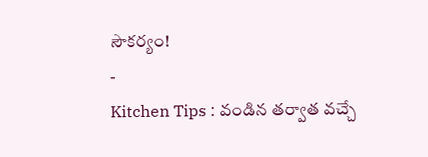సౌకర్యం!
-
Kitchen Tips : వండిన తర్వాత వచ్చే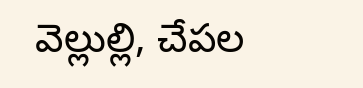వెల్లుల్లి, చేపల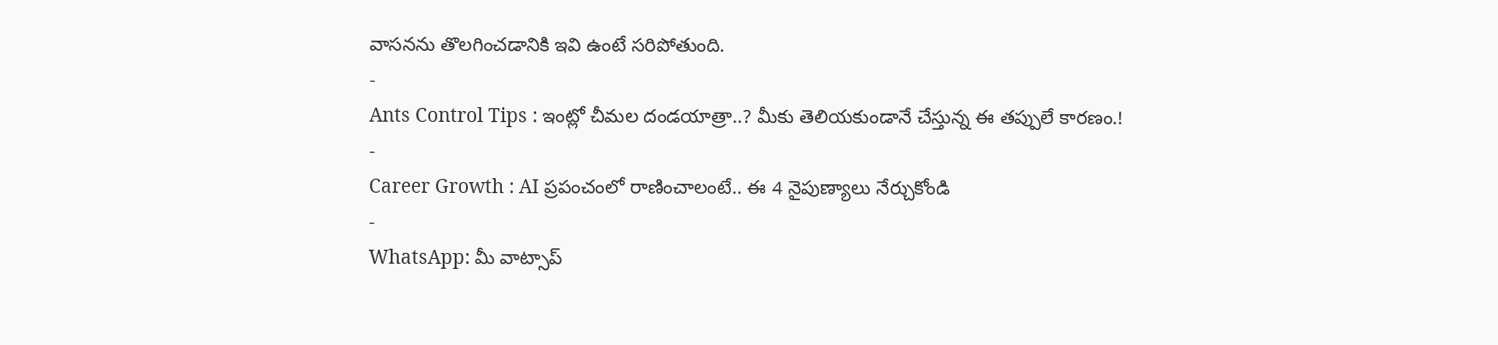వాసనను తొలగించడానికి ఇవి ఉంటే సరిపోతుంది.
-
Ants Control Tips : ఇంట్లో చీమల దండయాత్రా..? మీకు తెలియకుండానే చేస్తున్న ఈ తప్పులే కారణం.!
-
Career Growth : AI ప్రపంచంలో రాణించాలంటే.. ఈ 4 నైపుణ్యాలు నేర్చుకోండి
-
WhatsApp: మీ వాట్సాప్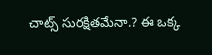చాట్స్ సురక్షితమేనా.? ఈ ఒక్క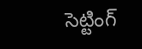సెట్టింగ్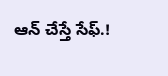ఆన్ చేస్తే సేఫ్.!